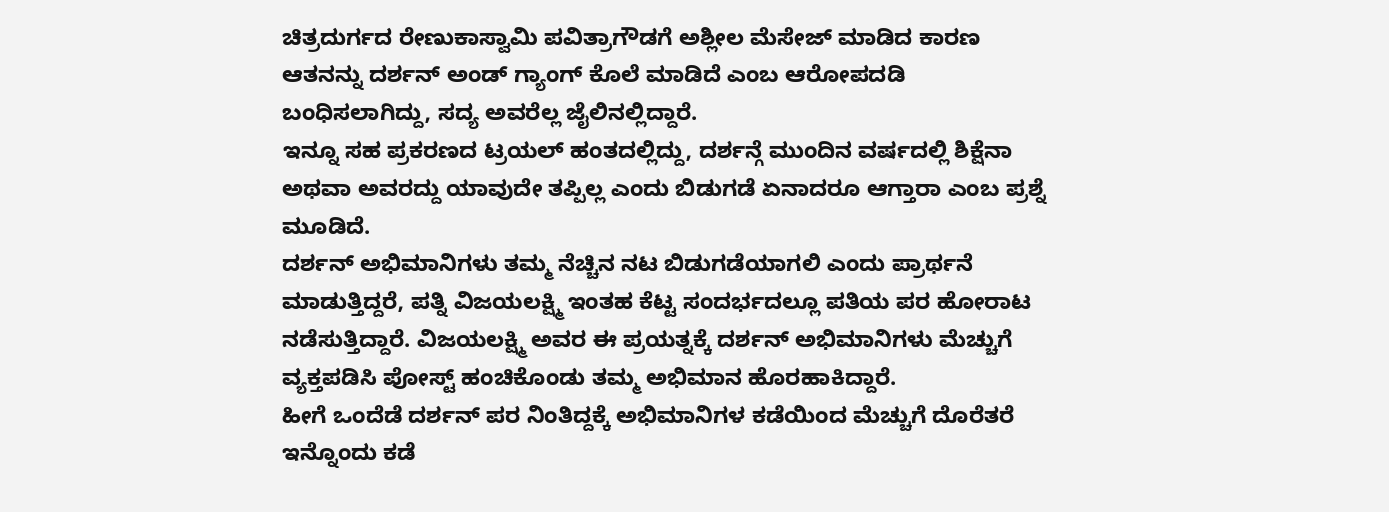ಚಿತ್ರದುರ್ಗದ ರೇಣುಕಾಸ್ವಾಮಿ ಪವಿತ್ರಾಗೌಡಗೆ ಅಶ್ಲೀಲ ಮೆಸೇಜ್ ಮಾಡಿದ ಕಾರಣ ಆತನನ್ನು ದರ್ಶನ್ ಅಂಡ್ ಗ್ಯಾಂಗ್ ಕೊಲೆ ಮಾಡಿದೆ ಎಂಬ ಆರೋಪದಡಿ ಬಂಧಿಸಲಾಗಿದ್ದು, ಸದ್ಯ ಅವರೆಲ್ಲ ಜೈಲಿನಲ್ಲಿದ್ದಾರೆ.
ಇನ್ನೂ ಸಹ ಪ್ರಕರಣದ ಟ್ರಯಲ್ ಹಂತದಲ್ಲಿದ್ದು, ದರ್ಶನ್ಗೆ ಮುಂದಿನ ವರ್ಷದಲ್ಲಿ ಶಿಕ್ಷೆನಾ ಅಥವಾ ಅವರದ್ದು ಯಾವುದೇ ತಪ್ಪಿಲ್ಲ ಎಂದು ಬಿಡುಗಡೆ ಏನಾದರೂ ಆಗ್ತಾರಾ ಎಂಬ ಪ್ರಶ್ನೆ ಮೂಡಿದೆ.
ದರ್ಶನ್ ಅಭಿಮಾನಿಗಳು ತಮ್ಮ ನೆಚ್ಚಿನ ನಟ ಬಿಡುಗಡೆಯಾಗಲಿ ಎಂದು ಪ್ರಾರ್ಥನೆ ಮಾಡುತ್ತಿದ್ದರೆ, ಪತ್ನಿ ವಿಜಯಲಕ್ಷ್ಮಿ ಇಂತಹ ಕೆಟ್ಟ ಸಂದರ್ಭದಲ್ಲೂ ಪತಿಯ ಪರ ಹೋರಾಟ ನಡೆಸುತ್ತಿದ್ದಾರೆ. ವಿಜಯಲಕ್ಷ್ಮಿ ಅವರ ಈ ಪ್ರಯತ್ನಕ್ಕೆ ದರ್ಶನ್ ಅಭಿಮಾನಿಗಳು ಮೆಚ್ಚುಗೆ ವ್ಯಕ್ತಪಡಿಸಿ ಪೋಸ್ಟ್ ಹಂಚಿಕೊಂಡು ತಮ್ಮ ಅಭಿಮಾನ ಹೊರಹಾಕಿದ್ದಾರೆ.
ಹೀಗೆ ಒಂದೆಡೆ ದರ್ಶನ್ ಪರ ನಿಂತಿದ್ದಕ್ಕೆ ಅಭಿಮಾನಿಗಳ ಕಡೆಯಿಂದ ಮೆಚ್ಚುಗೆ ದೊರೆತರೆ ಇನ್ನೊಂದು ಕಡೆ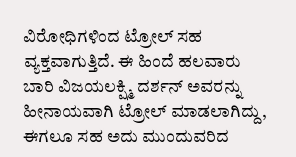ವಿರೋಧಿಗಳಿಂದ ಟ್ರೋಲ್ ಸಹ ವ್ಯಕ್ತವಾಗುತ್ತಿದೆ. ಈ ಹಿಂದೆ ಹಲವಾರು ಬಾರಿ ವಿಜಯಲಕ್ಷ್ಮಿ ದರ್ಶನ್ ಅವರನ್ನು ಹೀನಾಯವಾಗಿ ಟ್ರೋಲ್ ಮಾಡಲಾಗಿದ್ದು, ಈಗಲೂ ಸಹ ಅದು ಮುಂದುವರಿದ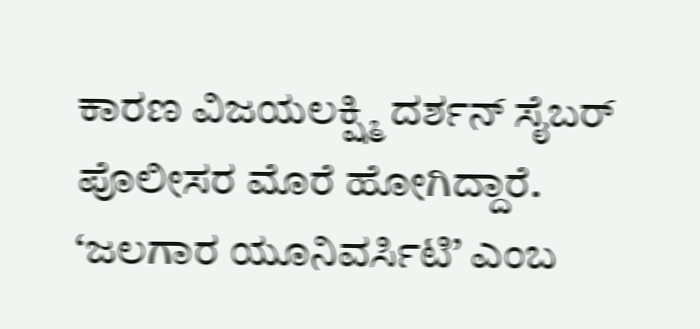ಕಾರಣ ವಿಜಯಲಕ್ಷ್ಮಿ ದರ್ಶನ್ ಸೈಬರ್ ಪೊಲೀಸರ ಮೊರೆ ಹೋಗಿದ್ದಾರೆ.
‘ಜಲಗಾರ ಯೂನಿವರ್ಸಿಟಿ’ ಎಂಬ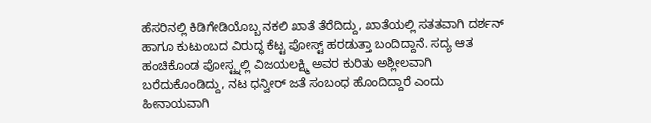ಹೆಸರಿನಲ್ಲಿ ಕಿಡಿಗೇಡಿಯೊಬ್ಬ ನಕಲಿ ಖಾತೆ ತೆರೆದಿದ್ದು, ಖಾತೆಯಲ್ಲಿ ಸತತವಾಗಿ ದರ್ಶನ್ ಹಾಗೂ ಕುಟುಂಬದ ವಿರುದ್ಧ ಕೆಟ್ಟ ಪೋಸ್ಟ್ ಹರಡುತ್ತಾ ಬಂದಿದ್ದಾನೆ. ಸದ್ಯ ಆತ ಹಂಚಿಕೊಂಡ ಪೋಸ್ಟ್ನಲ್ಲಿ ವಿಜಯಲಕ್ಷ್ಮಿ ಅವರ ಕುರಿತು ಅಶ್ಲೀಲವಾಗಿ ಬರೆದುಕೊಂಡಿದ್ದು, ನಟ ಧನ್ವೀರ್ ಜತೆ ಸಂಬಂಧ ಹೊಂದಿದ್ದಾರೆ ಎಂದು ಹೀನಾಯವಾಗಿ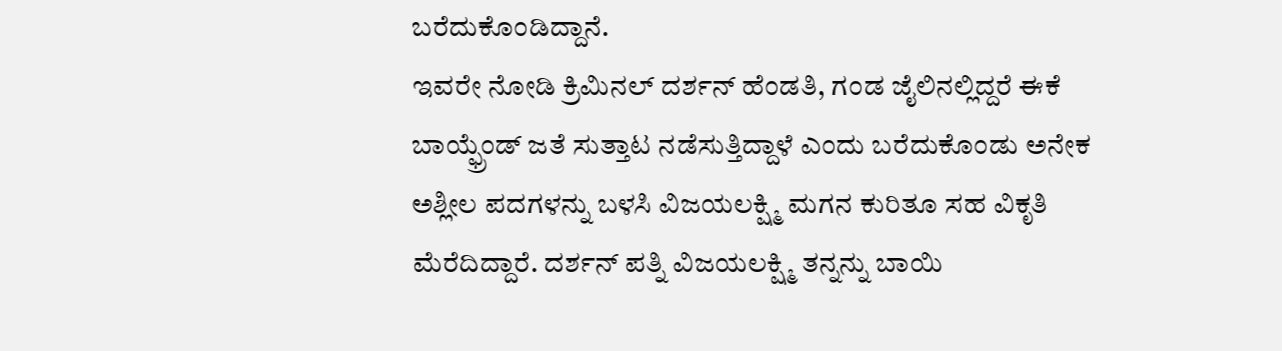ಬರೆದುಕೊಂಡಿದ್ದಾನೆ.
ಇವರೇ ನೋಡಿ ಕ್ರಿಮಿನಲ್ ದರ್ಶನ್ ಹೆಂಡತಿ, ಗಂಡ ಜೈಲಿನಲ್ಲಿದ್ದರೆ ಈಕೆ ಬಾಯ್ಫ್ರೆಂಡ್ ಜತೆ ಸುತ್ತಾಟ ನಡೆಸುತ್ತಿದ್ದಾಳೆ ಎಂದು ಬರೆದುಕೊಂಡು ಅನೇಕ ಅಶ್ಲೀಲ ಪದಗಳನ್ನು ಬಳಸಿ ವಿಜಯಲಕ್ಷ್ಮಿ ಮಗನ ಕುರಿತೂ ಸಹ ವಿಕೃತಿ ಮೆರೆದಿದ್ದಾರೆ. ದರ್ಶನ್ ಪತ್ನಿ ವಿಜಯಲಕ್ಷ್ಮಿ ತನ್ನನ್ನು ಬಾಯಿ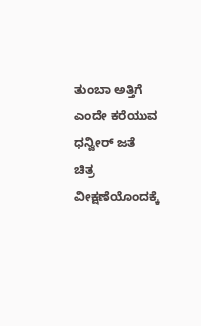ತುಂಬಾ ಅತ್ತಿಗೆ ಎಂದೇ ಕರೆಯುವ ಧನ್ವೀರ್ ಜತೆ ಚಿತ್ರ ವೀಕ್ಷಣೆಯೊಂದಕ್ಕೆ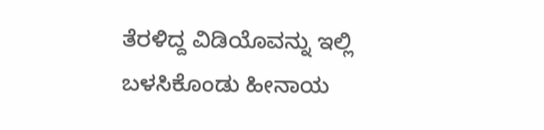ತೆರಳಿದ್ದ ವಿಡಿಯೊವನ್ನು ಇಲ್ಲಿ ಬಳಸಿಕೊಂಡು ಹೀನಾಯ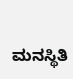ಮನಸ್ಥಿತಿ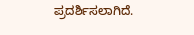ಪ್ರದರ್ಶಿಸಲಾಗಿದೆ.